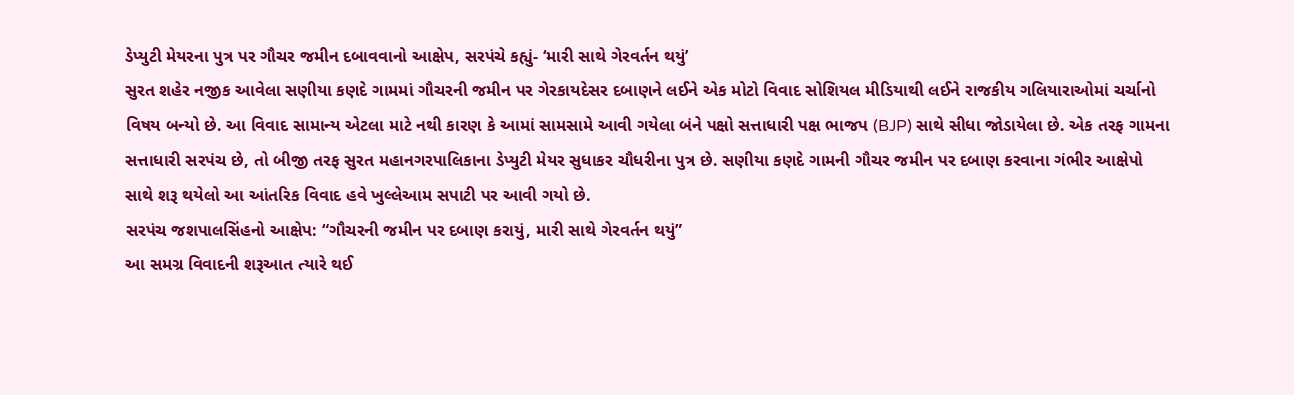ડેપ્યુટી મેયરના પુત્ર પર ગૌચર જમીન દબાવવાનો આક્ષેપ, સરપંચે કહ્યું- ‘મારી સાથે ગેરવર્તન થયું’
સુરત શહેર નજીક આવેલા સણીયા કણદે ગામમાં ગૌચરની જમીન પર ગેરકાયદેસર દબાણને લઈને એક મોટો વિવાદ સોશિયલ મીડિયાથી લઈને રાજકીય ગલિયારાઓમાં ચર્ચાનો વિષય બન્યો છે. આ વિવાદ સામાન્ય એટલા માટે નથી કારણ કે આમાં સામસામે આવી ગયેલા બંને પક્ષો સત્તાધારી પક્ષ ભાજપ (BJP) સાથે સીધા જોડાયેલા છે. એક તરફ ગામના સત્તાધારી સરપંચ છે, તો બીજી તરફ સુરત મહાનગરપાલિકાના ડેપ્યુટી મેયર સુધાકર ચૌધરીના પુત્ર છે. સણીયા કણદે ગામની ગૌચર જમીન પર દબાણ કરવાના ગંભીર આક્ષેપો સાથે શરૂ થયેલો આ આંતરિક વિવાદ હવે ખુલ્લેઆમ સપાટી પર આવી ગયો છે.
સરપંચ જશપાલસિંહનો આક્ષેપ: “ગૌચરની જમીન પર દબાણ કરાયું, મારી સાથે ગેરવર્તન થયું”
આ સમગ્ર વિવાદની શરૂઆત ત્યારે થઈ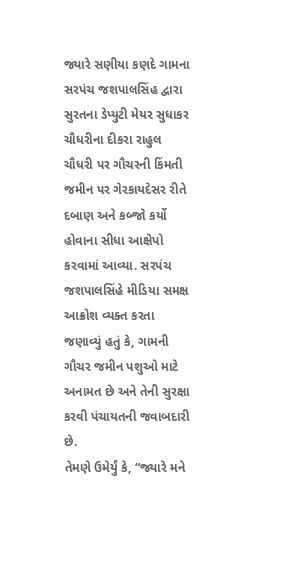જ્યારે સણીયા કણદે ગામના સરપંચ જશપાલસિંહ દ્વારા સુરતના ડેપ્યુટી મેયર સુધાકર ચૌધરીના દીકરા રાહુલ ચૌધરી પર ગૌચરની કિંમતી જમીન પર ગેરકાયદેસર રીતે દબાણ અને કબ્જો કર્યો હોવાના સીધા આક્ષેપો કરવામાં આવ્યા. સરપંચ જશપાલસિંહે મીડિયા સમક્ષ આક્રોશ વ્યક્ત કરતા જણાવ્યું હતું કે, ગામની ગૌચર જમીન પશુઓ માટે અનામત છે અને તેની સુરક્ષા કરવી પંચાયતની જવાબદારી છે.
તેમણે ઉમેર્યું કે, “જ્યારે મને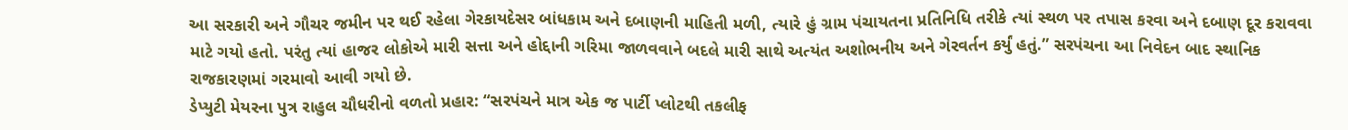આ સરકારી અને ગૌચર જમીન પર થઈ રહેલા ગેરકાયદેસર બાંધકામ અને દબાણની માહિતી મળી, ત્યારે હું ગ્રામ પંચાયતના પ્રતિનિધિ તરીકે ત્યાં સ્થળ પર તપાસ કરવા અને દબાણ દૂર કરાવવા માટે ગયો હતો. પરંતુ ત્યાં હાજર લોકોએ મારી સત્તા અને હોદ્દાની ગરિમા જાળવવાને બદલે મારી સાથે અત્યંત અશોભનીય અને ગેરવર્તન કર્યું હતું.” સરપંચના આ નિવેદન બાદ સ્થાનિક રાજકારણમાં ગરમાવો આવી ગયો છે.
ડેપ્યુટી મેયરના પુત્ર રાહુલ ચૌધરીનો વળતો પ્રહાર: “સરપંચને માત્ર એક જ પાર્ટી પ્લોટથી તકલીફ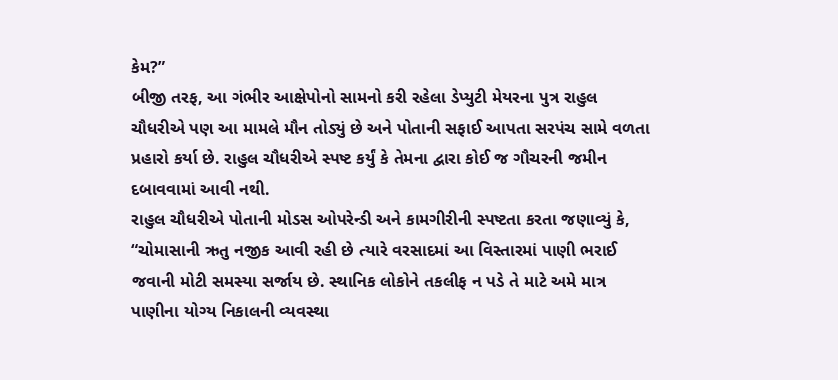કેમ?”
બીજી તરફ, આ ગંભીર આક્ષેપોનો સામનો કરી રહેલા ડેપ્યુટી મેયરના પુત્ર રાહુલ ચૌધરીએ પણ આ મામલે મૌન તોડ્યું છે અને પોતાની સફાઈ આપતા સરપંચ સામે વળતા પ્રહારો કર્યા છે. રાહુલ ચૌધરીએ સ્પષ્ટ કર્યું કે તેમના દ્વારા કોઈ જ ગૌચરની જમીન દબાવવામાં આવી નથી.
રાહુલ ચૌધરીએ પોતાની મોડસ ઓપરેન્ડી અને કામગીરીની સ્પષ્ટતા કરતા જણાવ્યું કે, “ચોમાસાની ઋતુ નજીક આવી રહી છે ત્યારે વરસાદમાં આ વિસ્તારમાં પાણી ભરાઈ જવાની મોટી સમસ્યા સર્જાય છે. સ્થાનિક લોકોને તકલીફ ન પડે તે માટે અમે માત્ર પાણીના યોગ્ય નિકાલની વ્યવસ્થા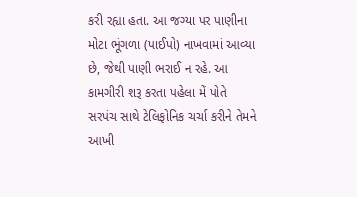કરી રહ્યા હતા. આ જગ્યા પર પાણીના મોટા ભૂંગળા (પાઈપો) નાખવામાં આવ્યા છે, જેથી પાણી ભરાઈ ન રહે. આ કામગીરી શરૂ કરતા પહેલા મેં પોતે સરપંચ સાથે ટેલિફોનિક ચર્ચા કરીને તેમને આખી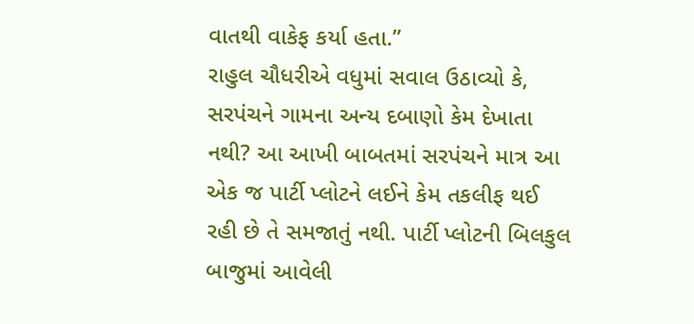વાતથી વાકેફ કર્યા હતા.”
રાહુલ ચૌધરીએ વધુમાં સવાલ ઉઠાવ્યો કે, સરપંચને ગામના અન્ય દબાણો કેમ દેખાતા નથી? આ આખી બાબતમાં સરપંચને માત્ર આ એક જ પાર્ટી પ્લોટને લઈને કેમ તકલીફ થઈ રહી છે તે સમજાતું નથી. પાર્ટી પ્લોટની બિલકુલ બાજુમાં આવેલી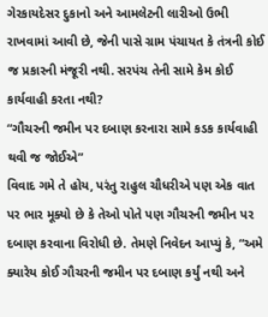ગેરકાયદેસર દુકાનો અને આમલેટની લારીઓ ઉભી રાખવામાં આવી છે, જેની પાસે ગ્રામ પંચાયત કે તંત્રની કોઈ જ પ્રકારની મંજૂરી નથી. સરપંચ તેની સામે કેમ કોઈ કાર્યવાહી કરતા નથી?
“ગૌચરની જમીન પર દબાણ કરનારા સામે કડક કાર્યવાહી થવી જ જોઈએ”
વિવાદ ગમે તે હોય, પરંતુ રાહુલ ચૌધરીએ પણ એક વાત પર ભાર મૂક્યો છે કે તેઓ પોતે પણ ગૌચરની જમીન પર દબાણ કરવાના વિરોધી છે. તેમણે નિવેદન આપ્યું કે, “અમે ક્યારેય કોઈ ગૌચરની જમીન પર દબાણ કર્યું નથી અને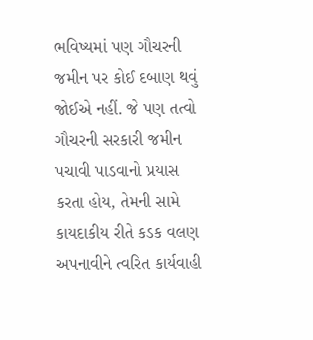ભવિષ્યમાં પણ ગૌચરની જમીન પર કોઈ દબાણ થવું જોઈએ નહીં. જે પણ તત્વો ગૌચરની સરકારી જમીન પચાવી પાડવાનો પ્રયાસ કરતા હોય, તેમની સામે કાયદાકીય રીતે કડક વલણ અપનાવીને ત્વરિત કાર્યવાહી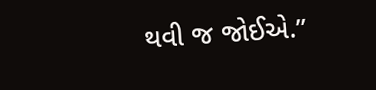થવી જ જોઈએ.”